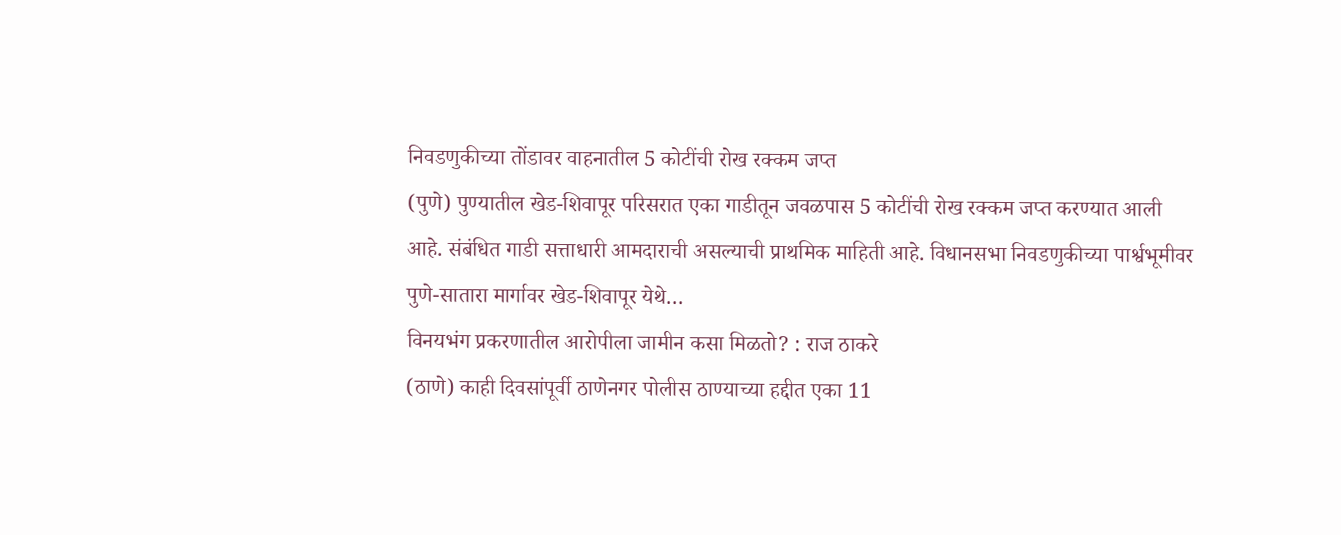निवडणुकीच्या तोंडावर वाहनातील 5 कोटींची रोख रक्कम जप्त
(पुणे) पुण्यातील खेड-शिवापूर परिसरात एका गाडीतून जवळपास 5 कोटींची रोख रक्कम जप्त करण्यात आली आहे. संबंधित गाडी सत्ताधारी आमदाराची असल्याची प्राथमिक माहिती आहे. विधानसभा निवडणुकीच्या पार्श्वभूमीवर पुणे-सातारा मार्गावर खेड-शिवापूर येथे…
विनयभंग प्रकरणातील आरोपीला जामीन कसा मिळतो? : राज ठाकरे
(ठाणे) काही दिवसांपूर्वी ठाणेनगर पोलीस ठाण्याच्या हद्दीत एका 11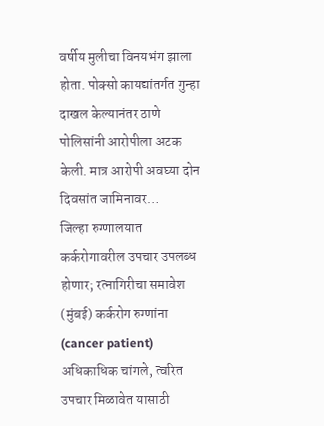वर्षीय मुलीचा विनयभंग झाला होता. पोक्सो कायद्यांतर्गत गुन्हा दाखल केल्यानंतर ठाणे पोलिसांनी आरोपीला अटक केली. मात्र आरोपी अवघ्या दोन दिवसांत जामिनावर…
जिल्हा रुग्णालयात कर्करोगावरील उपचार उपलब्ध होणार; रत्नागिरीचा समावेश
(मुंबई) कर्करोग रुग्णांना (cancer patient) अधिकाधिक चांगले, त्वरित उपचार मिळावेत यासाठी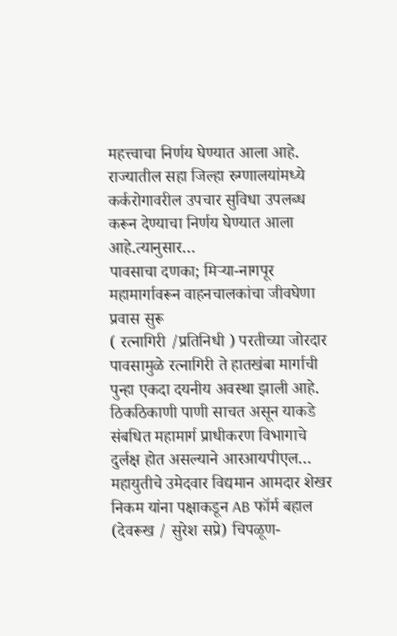महत्त्वाचा निर्णय घेण्यात आला आहे. राज्यातील सहा जिल्हा रुग्णालयांमध्ये कर्करोगावरील उपचार सुविधा उपलब्ध करून देण्याचा निर्णय घेण्यात आला आहे.त्यानुसार…
पावसाचा दणका; मिऱ्या-नागपूर महामार्गावरून वाहनचालकांचा जीवघेणा प्रवास सुरू
( रत्नागिरी /प्रतिनिधी ) परतीच्या जोरदार पावसामुळे रत्नागिरी ते हातखंबा मार्गाची पुन्हा एकदा दयनीय अवस्था झाली आहे. ठिकठिकाणी पाणी साचत असून याकडे संबधित महामार्ग प्राधीकरण विभागाचे दुर्लक्ष होत असल्याने आरआयपीएल…
महायुतीचे उमेदवार विद्यमान आमदार शेखर निकम यांना पक्षाकडून AB फॉर्म बहाल
(देवरूख / सुरेश सप्रे) चिपळूण-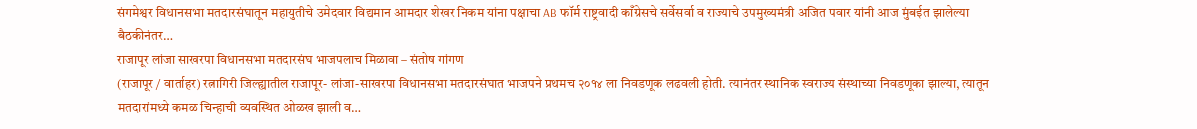संगमेश्वर विधानसभा मतदारसंघातून महायुतीचे उमेदवार विद्यमान आमदार शेखर निकम यांना पक्षाचा AB फॉर्म राष्ट्रवादी काँग्रेसचे सर्वेसर्वा व राज्याचे उपमुख्यमंत्री अजित पवार यांनी आज मुंबईत झालेल्या बैठकीनंतर…
राजापूर लांजा साखरपा विधानसभा मतदारसंघ भाजपलाच मिळावा – संतोष गांगण
(राजापूर / वार्ताहर) रत्नागिरी जिल्ह्यातील राजापूर- लांजा-साखरपा विधानसभा मतदारसंघात भाजपने प्रथमच २०१४ ला निवडणूक लढवली होती. त्यानंतर स्थानिक स्वराज्य संस्थाच्या निवडणूका झाल्या, त्यातून मतदारांमध्ये कमळ चिन्हाची व्यवस्थित ओळख झाली व…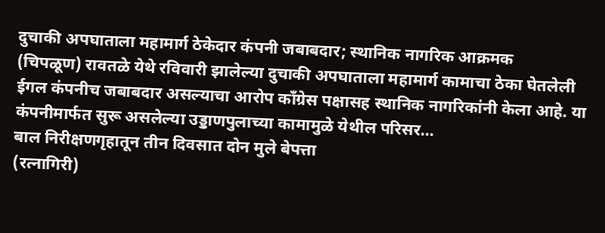दुचाकी अपघाताला महामार्ग ठेकेदार कंपनी जबाबदार; स्थानिक नागरिक आक्रमक
(चिपळूण) रावतळे येथे रविवारी झालेल्या दुचाकी अपघाताला महामार्ग कामाचा ठेका घेतलेली ईगल कंपनीच जबाबदार असल्याचा आरोप काँग्रेस पक्षासह स्थानिक नागरिकांनी केला आहे. या कंपनीमार्फत सुरू असलेल्या उड्डाणपुलाच्या कामामुळे येथील परिसर…
बाल निरीक्षणगृहातून तीन दिवसात दोन मुले बेपत्ता
(रत्नागिरी)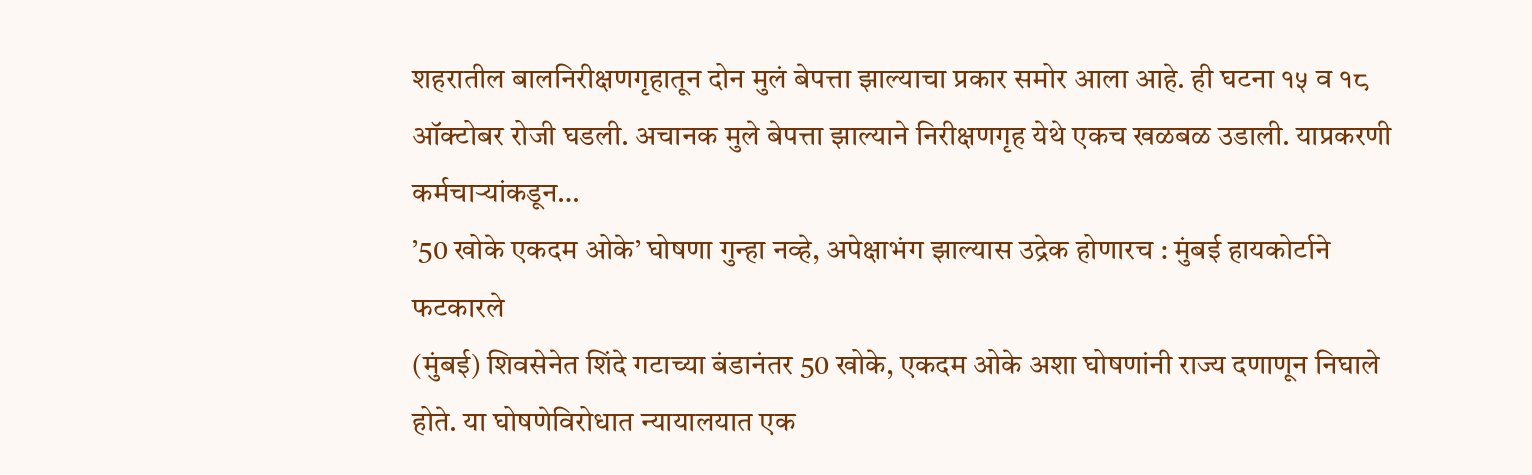शहरातील बालनिरीक्षणगृहातून दोन मुलं बेपत्ता झाल्याचा प्रकार समोर आला आहे. ही घटना १५ व १८ ऑक्टोबर रोजी घडली. अचानक मुले बेपत्ता झाल्याने निरीक्षणगृह येथे एकच खळबळ उडाली. याप्रकरणी कर्मचाऱ्यांकडून…
’50 खोके एकदम ओके’ घोषणा गुन्हा नव्हे, अपेक्षाभंग झाल्यास उद्रेक होणारच : मुंबई हायकोर्टाने फटकारले
(मुंबई) शिवसेनेत शिंदे गटाच्या बंडानंतर 50 खोके, एकदम ओके अशा घोषणांनी राज्य दणाणून निघाले होते. या घोषणेविरोधात न्यायालयात एक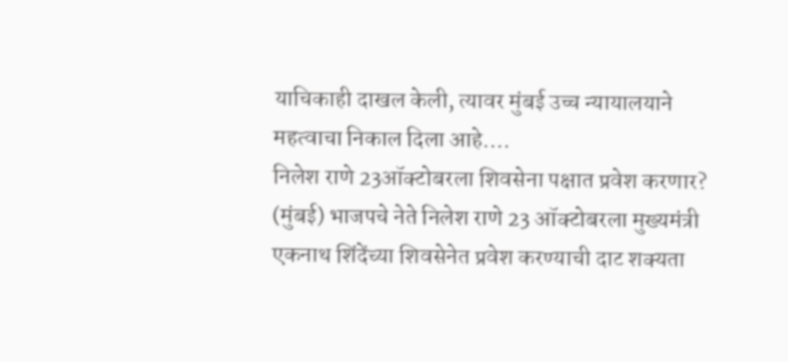याचिकाही दाखल केली, त्यावर मुंबई उच्च न्यायालयाने महत्वाचा निकाल दिला आहे.…
निलेश राणे 23ऑक्टोबरला शिवसेना पक्षात प्रवेश करणार?
(मुंबई) भाजपचे नेते निलेश राणे 23 ऑक्टोबरला मुख्यमंत्री एकनाथ शिंदेंच्या शिवसेनेत प्रवेश करण्याची दाट शक्यता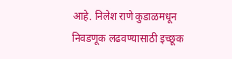आहे. निलेश राणे कुडाळमधून निवडणूक लढवण्यासाठी इच्छूक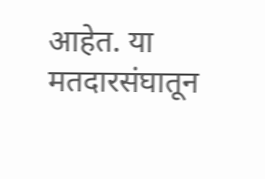आहेत. या मतदारसंघातून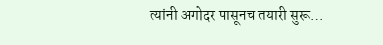त्यांनी अगोदर पासूनच तयारी सुरू…